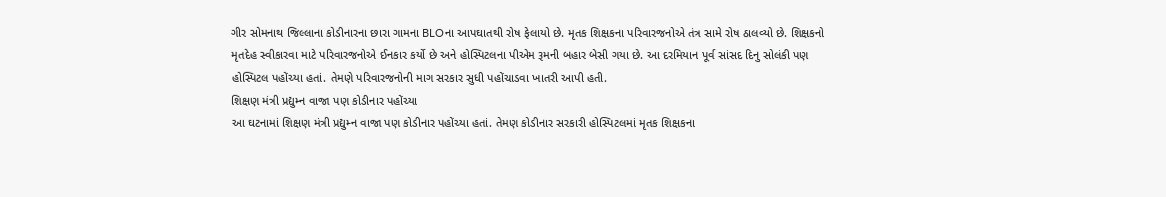ગીર સોમનાથ જિલ્લાના કોડીનારના છારા ગામના BLOના આપઘાતથી રોષ ફેલાયો છે. મૃતક શિક્ષકના પરિવારજનોએ તંત્ર સામે રોષ ઠાલવ્યો છે. શિક્ષકનો મૃતદેહ સ્વીકારવા માટે પરિવારજનોએ ઈનકાર કર્યો છે અને હોસ્પિટલના પીએમ રૂમની બહાર બેસી ગયા છે. આ દરમિયાન પૂર્વ સાંસદ દિનુ સોલંકી પણ હોસ્પિટલ પહોંચ્યા હતાં. તેમણે પરિવારજનોની માગ સરકાર સુધી પહોંચાડવા ખાતરી આપી હતી.
શિક્ષણ મંત્રી પ્રદ્યુમ્ન વાજા પણ કોડીનાર પહોંચ્યા
આ ઘટનામાં શિક્ષણ મંત્રી પ્રદ્યુમ્ન વાજા પણ કોડીનાર પહોંચ્યા હતાં. તેમણ કોડીનાર સરકારી હોસ્પિટલમાં મૃતક શિક્ષકના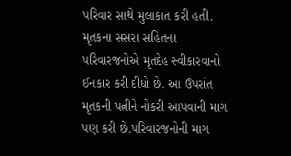પરિવાર સાથે મુલાકાત કરી હતી. મૃતકના સસરા સહિતના પરિવારજનોએ મૃતદેહ સ્વીકારવાનો ઈનકાર કરી દીધો છે. આ ઉપરાંત મૃતકની પત્નીને નોકરી આપવાની માગ પણ કરી છે.પરિવારજનોની માગ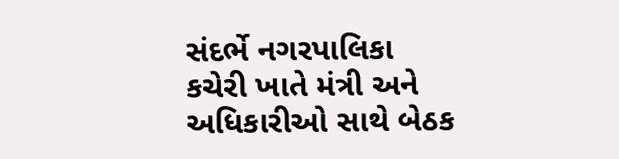સંદર્ભે નગરપાલિકા કચેરી ખાતે મંત્રી અને અધિકારીઓ સાથે બેઠક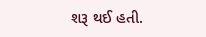શરૂ થઈ હતી.